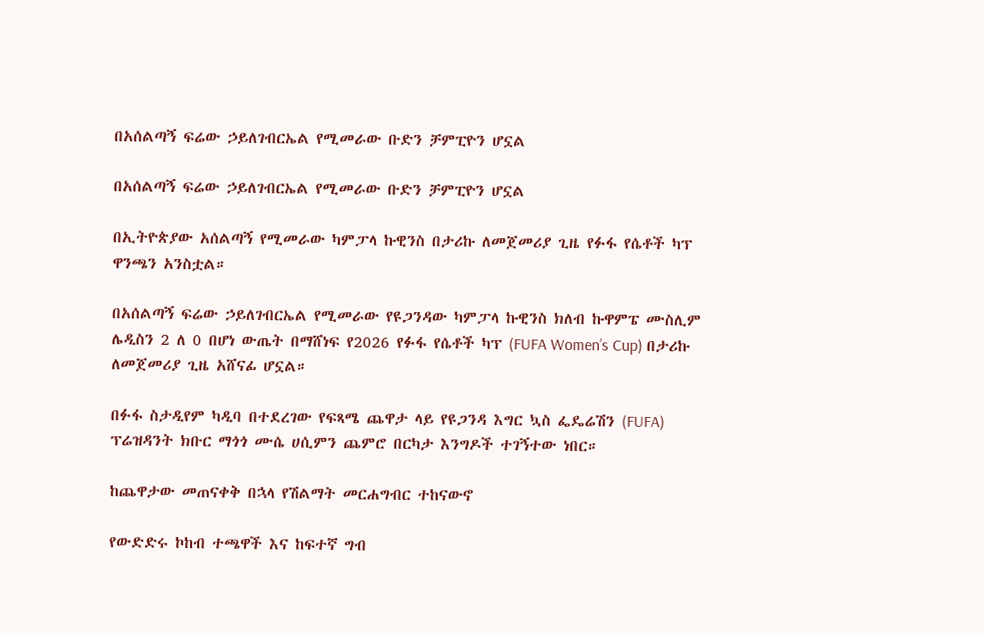በአሰልጣኝ ፍሬው ኃይለገብርኤል የሚመራው ቡድን ቻምፒዮን ሆኗል

በአሰልጣኝ ፍሬው ኃይለገብርኤል የሚመራው ቡድን ቻምፒዮን ሆኗል

በኢትዮጵያው አሰልጣኝ የሚመራው ካምፓላ ኩዊንስ በታሪኩ ለመጀመሪያ ጊዜ የፉፋ የሴቶች ካፕ ዋንጫን አንስቷል።

በአሰልጣኝ ፍሬው ኃይለገብርኤል የሚመራው የዩጋንዳው ካምፓላ ኩዊንስ ክለብ ኩዋምፔ ሙስሊም ሌዲስን 2 ለ 0 በሆነ ውጤት በማሸነፍ የ2026 የፉፋ የሴቶች ካፕ (FUFA Women’s Cup) በታሪኩ ለመጀመሪያ ጊዜ አሸናፊ ሆኗል።

በፉፋ ስታዲየም ካዲባ በተደረገው የፍጻሜ ጨዋታ ላይ የዩጋንዳ እግር ኳስ ፌዴሬሽን (FUFA) ፕሬዝዳንት ክቡር ማጎጎ ሙሴ ሀሲምን ጨምሮ በርካታ እንግዶች ተገኝተው ነበር።

ከጨዋታው መጠናቀቅ በኋላ የሽልማት መርሐግብር ተከናውኖ

የውድድሩ ኮከብ ተጫዋች እና ከፍተኛ ግብ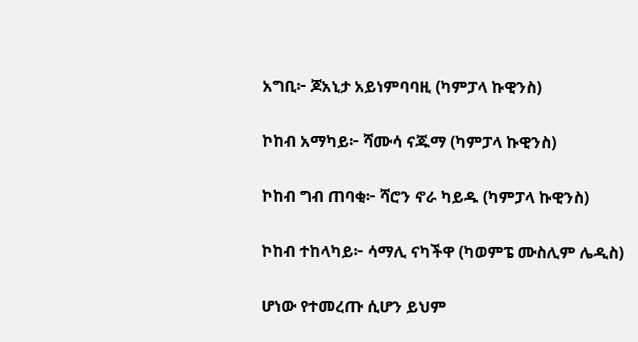አግቢ፦ ጆአኒታ አይነምባባዚ (ካምፓላ ኩዊንስ)

ኮከብ አማካይ፦ ሻሙሳ ናጁማ (ካምፓላ ኩዊንስ)

ኮከብ ግብ ጠባቂ፦ ሻሮን ኖራ ካይዱ (ካምፓላ ኩዊንስ)

ኮከብ ተከላካይ፦ ሳማሊ ናካችዋ (ካወምፔ ሙስሊም ሌዲስ)

ሆነው የተመረጡ ሲሆን ይህም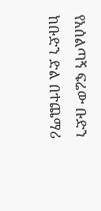የአሰልጣኝ ፍሬው ቡድን ከቡድን ድል በተጨማሪ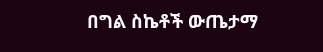በግል ስኬቶች ውጤታማ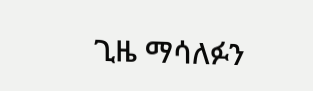ጊዜ ማሳለፉን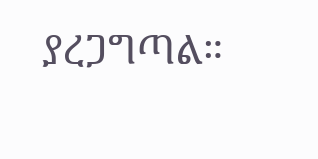ያረጋግጣል።